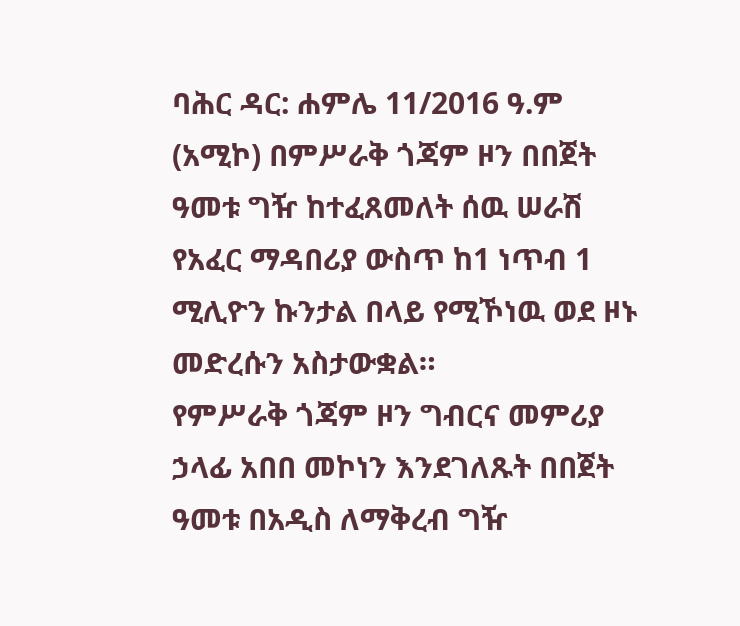ባሕር ዳር: ሐምሌ 11/2016 ዓ.ም (አሚኮ) በምሥራቅ ጎጃም ዞን በበጀት ዓመቱ ግዥ ከተፈጸመለት ሰዉ ሠራሽ የአፈር ማዳበሪያ ውስጥ ከ1 ነጥብ 1 ሚሊዮን ኩንታል በላይ የሚኾነዉ ወደ ዞኑ መድረሱን አስታውቋል።
የምሥራቅ ጎጃም ዞን ግብርና መምሪያ ኃላፊ አበበ መኮነን እንደገለጹት በበጀት ዓመቱ በአዲስ ለማቅረብ ግዥ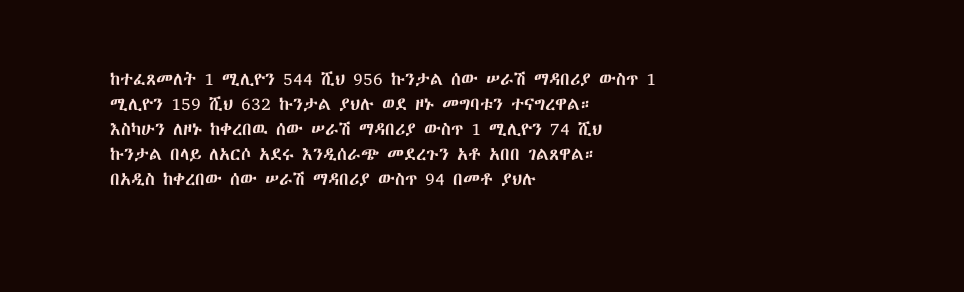ከተፈጸመለት 1 ሚሊዮን 544 ሺህ 956 ኩንታል ሰው ሠራሽ ማዳበሪያ ውስጥ 1 ሚሊዮን 159 ሺህ 632 ኩንታል ያህሉ ወደ ዞኑ መግባቱን ተናግረዋል።
እስካሁን ለዞኑ ከቀረበዉ ሰው ሠራሽ ማዳበሪያ ውስጥ 1 ሚሊዮን 74 ሺህ ኩንታል በላይ ለአርሶ አደሩ እንዲሰራጭ መደረጉን አቶ አበበ ገልጸዋል።
በአዲስ ከቀረበው ሰው ሠራሽ ማዳበሪያ ውስጥ 94 በመቶ ያህሉ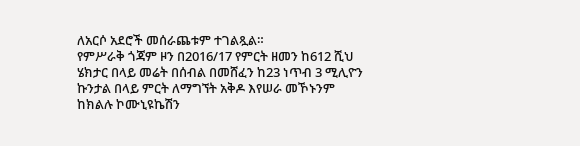ለአርሶ አደሮች መሰራጨቱም ተገልጿል።
የምሥራቅ ጎጃም ዞን በ2016/17 የምርት ዘመን ከ612 ሺህ ሄክታር በላይ መሬት በሰብል በመሸፈን ከ23 ነጥብ 3 ሚሊዮን ኩንታል በላይ ምርት ለማግኘት አቅዶ እየሠራ መኾኑንም ከክልሉ ኮሙኒዩኬሽን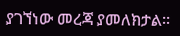ያገኘነው መረጃ ያመለክታል፡፡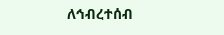ለኅብረተሰብ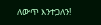ለውጥ እንተጋለን!